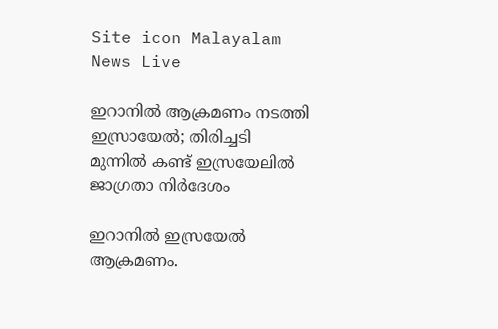Site icon Malayalam News Live

ഇറാനിൽ ആക്രമണം നടത്തി ഇസ്രായേൽ; തിരിച്ചടി മുന്നില്‍ കണ്ട് ഇസ്രയേലില്‍ ജാഗ്രതാ നിര്‍ദേശം

ഇറാനില്‍ ഇസ്രയേല്‍ ആക്രമണം.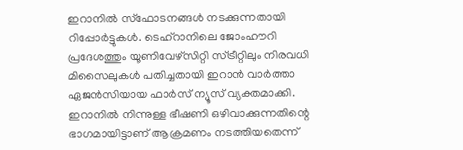ഇറാനില്‍ സ്ഫോടനങ്ങള്‍ നടക്കുന്നതായി റിപ്പോര്‍ട്ടുകള്‍. ടെഹ്റാനിലെ ജോംഹൗറി പ്രദേശത്തും യൂണിവേഴ്സിറ്റി സ്ട്രീറ്റിലും നിരവധി മിസൈലുകള്‍ പതിച്ചതായി ഇറാന്‍ വാര്‍ത്താ ഏജന്‍സിയായ ഫാര്‍സ് ന്യൂസ് വ്യക്തമാക്കി. ഇറാനില്‍ നിന്നുള്ള ഭീഷണി ഒഴിവാക്കുന്നതിന്റെ ഭാഗമായിട്ടാണ് ആക്രമണം നടത്തിയതെന്ന്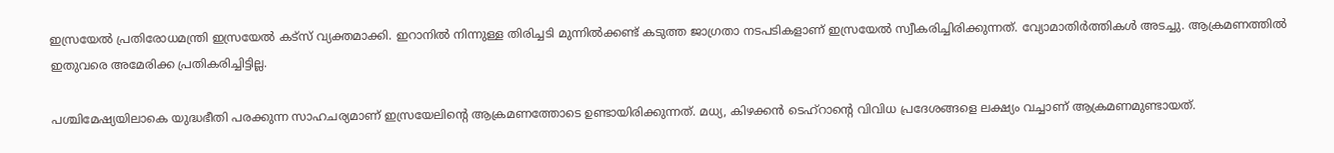ഇസ്രയേല്‍ പ്രതിരോധമന്ത്രി ഇസ്രയേല്‍ കട്സ് വ്യക്തമാക്കി. ഇറാനില്‍ നിന്നുള്ള തിരിച്ചടി മുന്നില്‍ക്കണ്ട് കടുത്ത ജാഗ്രതാ നടപടികളാണ് ഇസ്രയേല്‍ സ്വീകരിച്ചിരിക്കുന്നത്. വ്യോമാതിര്‍ത്തികള്‍ അടച്ചു. ആക്രമണത്തില്‍ ഇതുവരെ അമേരിക്ക പ്രതികരിച്ചിട്ടില്ല.

പശ്ചിമേഷ്യയിലാകെ യുദ്ധഭീതി പരക്കുന്ന സാഹചര്യമാണ് ഇസ്രയേലിന്റെ ആക്രമണത്തോടെ ഉണ്ടായിരിക്കുന്നത്. മധ്യ, കിഴക്കന്‍ ടെഹ്‌റാന്റെ വിവിധ പ്രദേശങ്ങളെ ലക്ഷ്യം വച്ചാണ് ആക്രമണമുണ്ടായത്.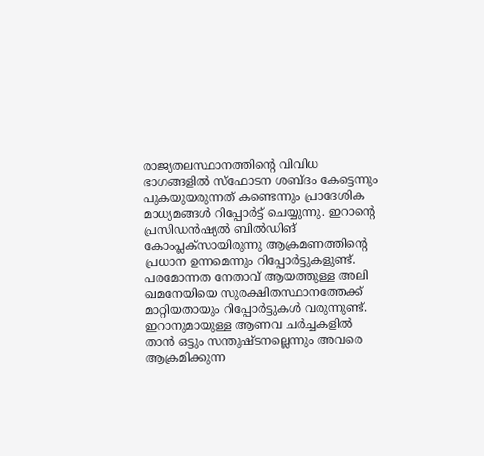രാജ്യതലസ്ഥാനത്തിന്റെ വിവിധ ഭാഗങ്ങളില്‍ സ്‌ഫോടന ശബ്ദം കേട്ടെന്നും പുകയുയരുന്നത് കണ്ടെന്നും പ്രാദേശിക മാധ്യമങ്ങള്‍ റിപ്പോര്‍ട്ട് ചെയ്യുന്നു. ഇറാന്റെ പ്രസിഡന്‍ഷ്യല്‍ ബില്‍ഡിങ് കോംപ്ലക്‌സായിരുന്നു ആക്രമണത്തിന്റെ പ്രധാന ഉന്നമെന്നും റിപ്പോര്‍ട്ടുകളുണ്ട്. പരമോന്നത നേതാവ് ആയത്തുള്ള അലി ഖമനേയിയെ സുരക്ഷിതസ്ഥാനത്തേക്ക് മാറ്റിയതായും റിപ്പോര്‍ട്ടുകള്‍ വരുന്നുണ്ട്. ഇറാനുമായുള്ള ആണവ ചര്‍ച്ചകളില്‍ താന്‍ ഒട്ടും സന്തുഷ്ടനല്ലെന്നും അവരെ ആക്രമിക്കുന്ന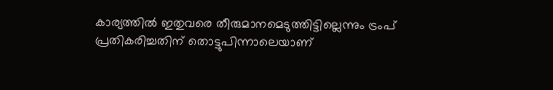കാര്യത്തില്‍ ഇതുവരെ തീരുമാനമെടുത്തിട്ടില്ലെന്നും ട്രംപ് പ്രതികരിച്ചതിന് തൊട്ടുപിന്നാലെയാണ്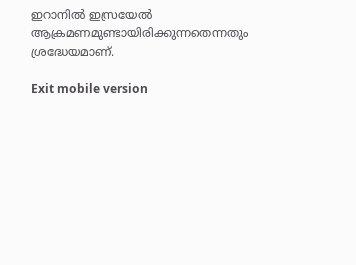ഇറാനില്‍ ഇസ്രയേല്‍ ആക്രമണമുണ്ടായിരിക്കുന്നതെന്നതും ശ്രദ്ധേയമാണ്.

Exit mobile version